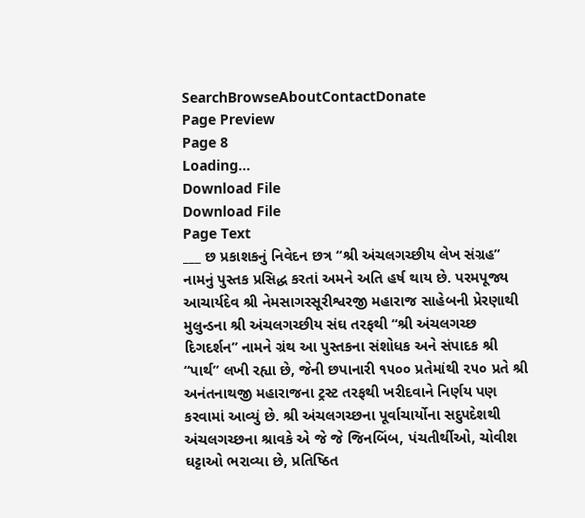SearchBrowseAboutContactDonate
Page Preview
Page 8
Loading...
Download File
Download File
Page Text
___ છ પ્રકાશકનું નિવેદન છત્ર “શ્રી અંચલગચ્છીય લેખ સંગ્રહ” નામનું પુસ્તક પ્રસિદ્ધ કરતાં અમને અતિ હર્ષ થાય છે. પરમપૂજ્ય આચાર્યદેવ શ્રી નેમસાગરસૂરીશ્વરજી મહારાજ સાહેબની પ્રેરણાથી મુલુન્ડના શ્રી અંચલગચ્છીય સંઘ તરફથી “શ્રી અંચલગચ્છ દિગદર્શન” નામને ગ્રંથ આ પુસ્તકના સંશોધક અને સંપાદક શ્રી “પાર્થ” લખી રહ્યા છે, જેની છપાનારી ૧૫૦૦ પ્રતેમાંથી ૨૫૦ પ્રતે શ્રી અનંતનાથજી મહારાજના ટ્રસ્ટ તરફથી ખરીદવાને નિર્ણય પણ કરવામાં આવ્યું છે. શ્રી અંચલગચ્છના પૂર્વાચાર્યોના સદુપદેશથી અંચલગચ્છના શ્રાવકે એ જે જે જિનબિંબ, પંચતીર્થીઓ, ચોવીશ ઘટ્ટાઓ ભરાવ્યા છે, પ્રતિષ્ઠિત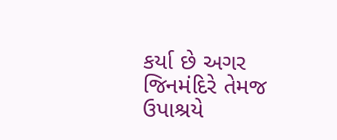કર્યા છે અગર જિનમંદિરે તેમજ ઉપાશ્રયે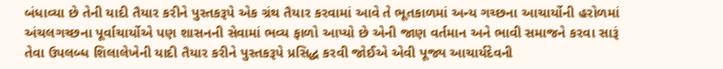બંધાવ્યા છે તેની યાદી તૈયાર કરીને પુસ્તકરૂપે એક ગ્રંથ તૈયાર કરવામાં આવે તે ભૂતકાળમાં અન્ય ગચ્છના આચાર્યોની હરોળમાં અંચલગચ્છના પૂર્વાચાર્યોએ પણ શાસનની સેવામાં ભવ્ય ફાળો આપ્યો છે એની જાણ વર્તમાન અને ભાવી સમાજને કરવા સારૂં તેવા ઉપલબ્ધ શિલાલેખેની યાદી તૈયાર કરીને પુસ્તકરૂપે પ્રસિદ્ધ કરવી જોઈએ એવી પૂજ્ય આચાર્યદેવની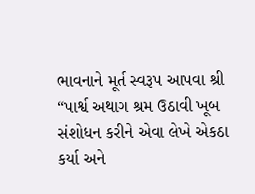ભાવનાને મૂર્ત સ્વરૂપ આપવા શ્રી “પાર્શ્વ અથાગ શ્રમ ઉઠાવી ખૂબ સંશોધન કરીને એવા લેખે એકઠા કર્યા અને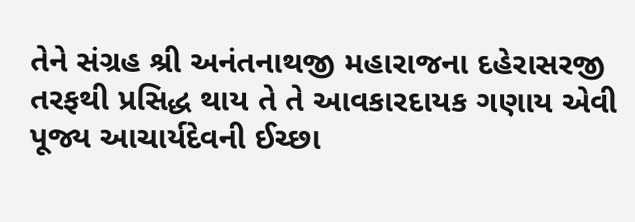તેને સંગ્રહ શ્રી અનંતનાથજી મહારાજના દહેરાસરજી તરફથી પ્રસિદ્ધ થાય તે તે આવકારદાયક ગણાય એવી પૂજ્ય આચાર્યદેવની ઈચ્છા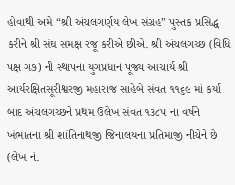હોવાથી અમે “શ્રી અંચલગર્ણય લેખ સંગ્રહ” પુસ્તક પ્રસિદ્ધ કરીને શ્રી સંઘ સમક્ષ રજૂ કરીએ છીએ. શ્રી અંચલગચ્છ (વિધિ પક્ષ ગ૭) ની સ્થાપના યુગપ્રધાન પૂજ્ય આચાર્ય શ્રી આર્યરક્ષિતસૂરીશ્વરજી મહારાજ સાહેબે સંવત ૧૧૬૯ માં કર્યા બાદ અંચલગચ્છને પ્રથમ ઉલેખ સંવત ૧૩૮૫ ના વર્ષને ખંભાતના શ્રી શાંતિનાથજી જિનાલયના પ્રતિમાજી નીચેને છે (લેખ નં.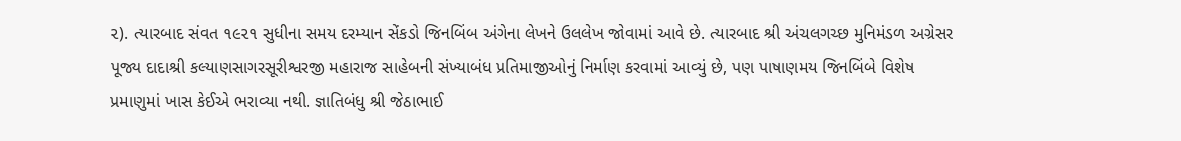૨). ત્યારબાદ સંવત ૧૯૨૧ સુધીના સમય દરમ્યાન સેંકડો જિનબિંબ અંગેના લેખને ઉલલેખ જોવામાં આવે છે. ત્યારબાદ શ્રી અંચલગચ્છ મુનિમંડળ અગ્રેસર પૂજ્ય દાદાશ્રી કલ્યાણસાગરસૂરીશ્વરજી મહારાજ સાહેબની સંખ્યાબંધ પ્રતિમાજીઓનું નિર્માણ કરવામાં આવ્યું છે, પણ પાષાણમય જિનબિંબે વિશેષ પ્રમાણુમાં ખાસ કેઈએ ભરાવ્યા નથી. જ્ઞાતિબંધુ શ્રી જેઠાભાઈ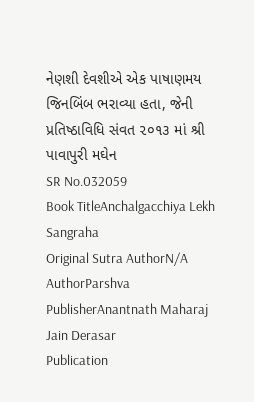નેણશી દેવશીએ એક પાષાણમય જિનબિંબ ભરાવ્યા હતા, જેની પ્રતિષ્ઠાવિધિ સંવત ૨૦૧૩ માં શ્રી પાવાપુરી મઘેન
SR No.032059
Book TitleAnchalgacchiya Lekh Sangraha
Original Sutra AuthorN/A
AuthorParshva
PublisherAnantnath Maharaj Jain Derasar
Publication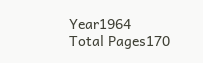Year1964
Total Pages170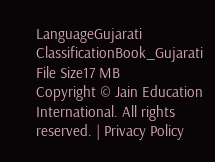LanguageGujarati
ClassificationBook_Gujarati
File Size17 MB
Copyright © Jain Education International. All rights reserved. | Privacy Policy